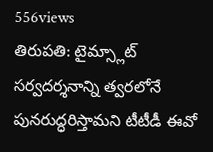556views
తిరుపతి: టైమ్స్లాట్ సర్వదర్శనాన్ని త్వరలోనే పునరుద్ధరిస్తామని టీటీడీ ఈవో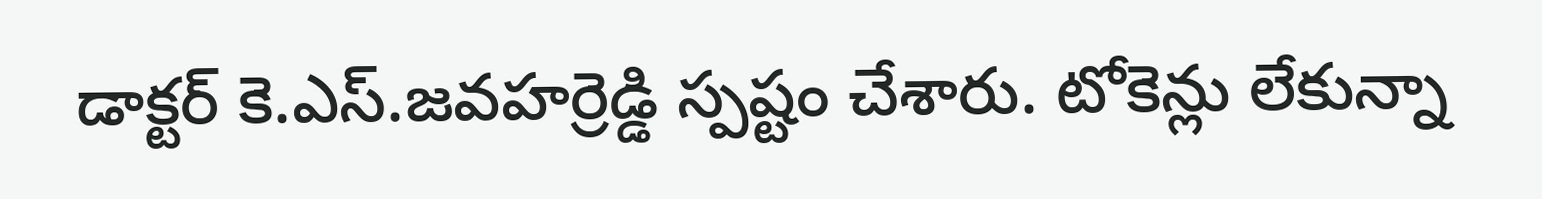డాక్టర్ కె.ఎస్.జవహర్రెడ్డి స్పష్టం చేశారు. టోకెన్లు లేకున్నా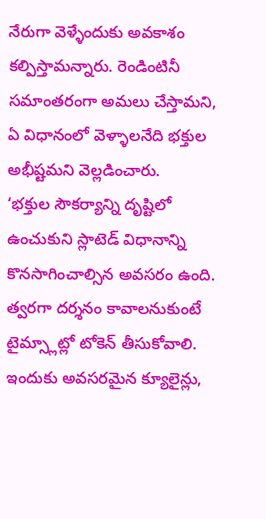నేరుగా వెళ్ళేందుకు అవకాశం కల్పిస్తామన్నారు. రెండింటినీ సమాంతరంగా అమలు చేస్తామని, ఏ విధానంలో వెళ్ళాలనేది భక్తుల అభీష్టమని వెల్లడించారు.
‘భక్తుల సౌకర్యాన్ని దృష్టిలో ఉంచుకుని స్లాటెడ్ విధానాన్ని కొనసాగించాల్సిన అవసరం ఉంది. త్వరగా దర్శనం కావాలనుకుంటే టైమ్స్లాట్లో టోకెన్ తీసుకోవాలి. ఇందుకు అవసరమైన క్యూలైన్లు,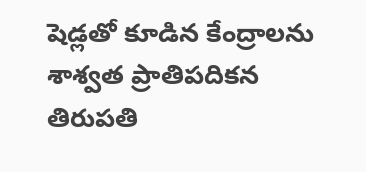షెడ్లతో కూడిన కేంద్రాలను శాశ్వత ప్రాతిపదికన తిరుపతి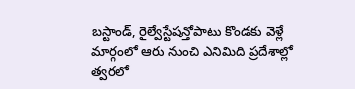బస్టాండ్, రైల్వేస్టేషన్తోపాటు కొండకు వెళ్లే మార్గంలో ఆరు నుంచి ఎనిమిది ప్రదేశాల్లో త్వరలో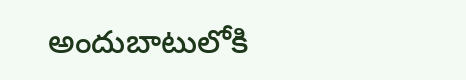అందుబాటులోకి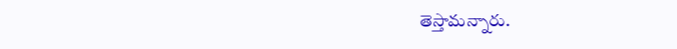తెస్తామన్నారు.